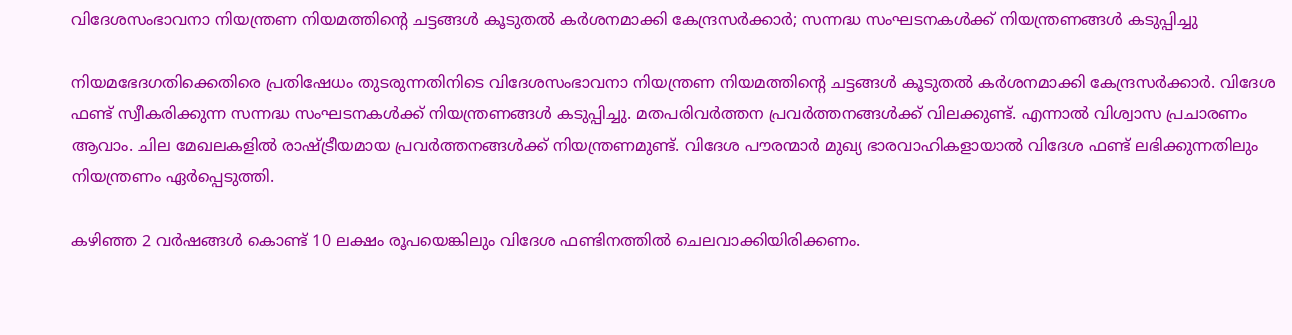വിദേശസംഭാവനാ നിയന്ത്രണ നിയമത്തിന്റെ ചട്ടങ്ങൾ കൂടുതൽ കർശനമാക്കി കേന്ദ്രസർക്കാർ; സന്നദ്ധ സംഘടനകൾക്ക് നിയന്ത്രണങ്ങൾ കടുപ്പിച്ചു

നിയമഭേദഗതിക്കെതിരെ പ്രതിഷേധം തുടരുന്നതിനിടെ വിദേശസംഭാവനാ നിയന്ത്രണ നിയമത്തിന്റെ ചട്ടങ്ങൾ കൂടുതൽ കർശനമാക്കി കേന്ദ്രസർക്കാർ. വിദേശ ഫണ്ട് സ്വീകരിക്കുന്ന സന്നദ്ധ സംഘടനകൾക്ക് നിയന്ത്രണങ്ങൾ കടുപ്പിച്ചു. മതപരിവർത്തന പ്രവർത്തനങ്ങൾക്ക് വിലക്കുണ്ട്. എന്നാൽ വിശ്വാസ പ്രചാരണം ആവാം. ചില മേഖലകളിൽ രാഷ്ട്രീയമായ പ്രവർത്തനങ്ങൾക്ക് നിയന്ത്രണമുണ്ട്. വിദേശ പൗരന്മാർ മുഖ്യ ഭാരവാഹികളായാൽ വിദേശ ഫണ്ട് ലഭിക്കുന്നതിലും നിയന്ത്രണം ഏർപ്പെടുത്തി.

കഴിഞ്ഞ 2 വർഷങ്ങൾ കൊണ്ട് 10 ലക്ഷം രൂപയെങ്കിലും വിദേശ ഫണ്ടിനത്തിൽ ചെലവാക്കിയിരിക്കണം.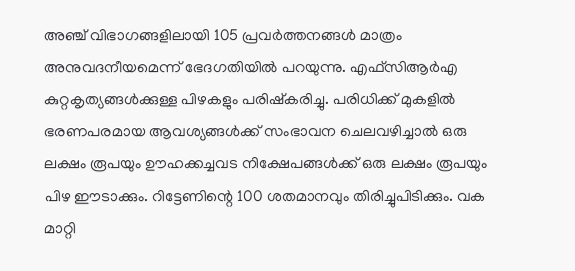അഞ്ച് വിഭാഗങ്ങളിലായി 105 പ്രവർത്തനങ്ങൾ മാത്രം അനുവദനീയമെന്ന് ഭേദഗതിയിൽ പറയുന്നു. എഫ്‌സി‌ആർ‌എ കുറ്റകൃത്യങ്ങൾക്കുള്ള പിഴകളും പരിഷ്കരിച്ചു. പരിധിക്ക് മുകളിൽ ഭരണപരമായ ആവശ്യങ്ങൾക്ക് സംഭാവന ചെലവഴിച്ചാൽ ഒരു ലക്ഷം രൂപയും ഊഹക്കച്ചവട നിക്ഷേപങ്ങൾക്ക് ഒരു ലക്ഷം രൂപയും പിഴ ഈടാക്കും. റിട്ടേണിന്റെ 100 ശതമാനവും തിരിച്ചുപിടിക്കും. വക മാറ്റി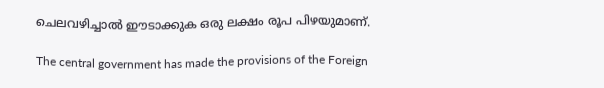ചെലവഴിച്ചാൽ ഈടാക്കുക ഒരു ലക്ഷം രൂപ പിഴയുമാണ്.

The central government has made the provisions of the Foreign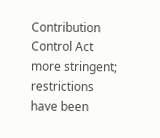Contribution Control Act more stringent; restrictions have been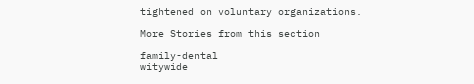tightened on voluntary organizations.

More Stories from this section

family-dental
witywide